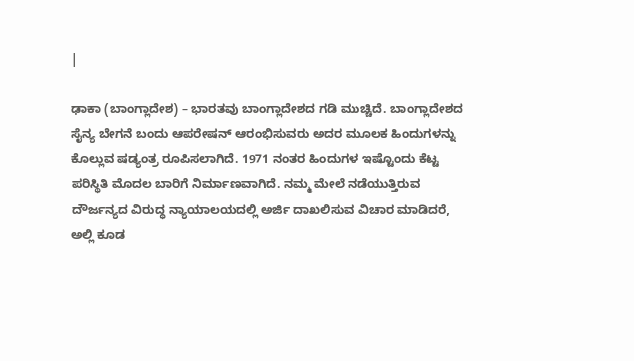|

ಢಾಕಾ (ಬಾಂಗ್ಲಾದೇಶ) – ಭಾರತವು ಬಾಂಗ್ಲಾದೇಶದ ಗಡಿ ಮುಚ್ಚಿದೆ. ಬಾಂಗ್ಲಾದೇಶದ ಸೈನ್ಯ ಬೇಗನೆ ಬಂದು ಆಪರೇಷನ್ ಆರಂಭಿಸುವರು ಅದರ ಮೂಲಕ ಹಿಂದುಗಳನ್ನು ಕೊಲ್ಲುವ ಷಡ್ಯಂತ್ರ ರೂಪಿಸಲಾಗಿದೆ. 1971 ನಂತರ ಹಿಂದುಗಳ ಇಷ್ಟೊಂದು ಕೆಟ್ಟ ಪರಿಸ್ಥಿತಿ ಮೊದಲ ಬಾರಿಗೆ ನಿರ್ಮಾಣವಾಗಿದೆ. ನಮ್ಮ ಮೇಲೆ ನಡೆಯುತ್ತಿರುವ ದೌರ್ಜನ್ಯದ ವಿರುದ್ಧ ನ್ಯಾಯಾಲಯದಲ್ಲಿ ಅರ್ಜಿ ದಾಖಲಿಸುವ ವಿಚಾರ ಮಾಡಿದರೆ, ಅಲ್ಲಿ ಕೂಡ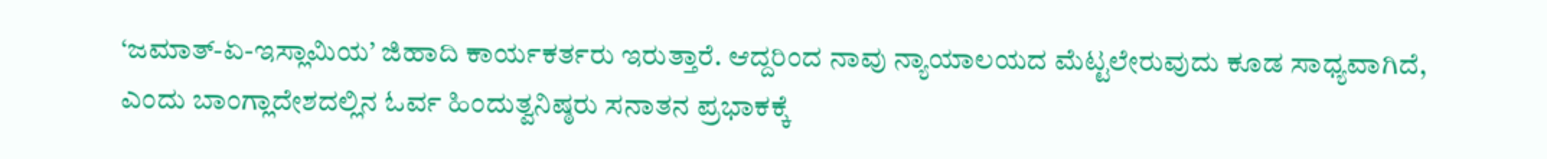‘ಜಮಾತ್-ಏ-ಇಸ್ಲಾಮಿಯ’ ಜಿಹಾದಿ ಕಾರ್ಯಕರ್ತರು ಇರುತ್ತಾರೆ. ಆದ್ದರಿಂದ ನಾವು ನ್ಯಾಯಾಲಯದ ಮೆಟ್ಟಲೇರುವುದು ಕೂಡ ಸಾಧ್ಯವಾಗಿದೆ, ಎಂದು ಬಾಂಗ್ಲಾದೇಶದಲ್ಲಿನ ಓರ್ವ ಹಿಂದುತ್ವನಿಷ್ಠರು ಸನಾತನ ಪ್ರಭಾಕಕ್ಕೆ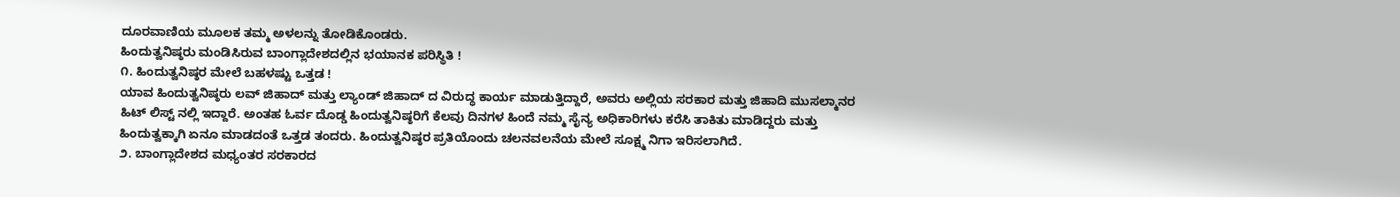ದೂರವಾಣಿಯ ಮೂಲಕ ತಮ್ಮ ಅಳಲನ್ನು ತೋಡಿಕೊಂಡರು.
ಹಿಂದುತ್ವನಿಷ್ಠರು ಮಂಡಿಸಿರುವ ಬಾಂಗ್ಲಾದೇಶದಲ್ಲಿನ ಭಯಾನಕ ಪರಿಸ್ಥಿತಿ !
೧. ಹಿಂದುತ್ವನಿಷ್ಠರ ಮೇಲೆ ಬಹಳಷ್ಟು ಒತ್ತಡ !
ಯಾವ ಹಿಂದುತ್ವನಿಷ್ಠರು ಲವ್ ಜಿಹಾದ್ ಮತ್ತು ಲ್ಯಾಂಡ್ ಜಿಹಾದ್ ದ ವಿರುದ್ಧ ಕಾರ್ಯ ಮಾಡುತ್ತಿದ್ದಾರೆ, ಅವರು ಅಲ್ಲಿಯ ಸರಕಾರ ಮತ್ತು ಜಿಹಾದಿ ಮುಸಲ್ಮಾನರ ಹಿಟ್ ಲಿಸ್ಟ್ ನಲ್ಲಿ ಇದ್ದಾರೆ. ಅಂತಹ ಓರ್ವ ದೊಡ್ಡ ಹಿಂದುತ್ವನಿಷ್ಠರಿಗೆ ಕೆಲವು ದಿನಗಳ ಹಿಂದೆ ನಮ್ಮ ಸೈನ್ಯ ಅಧಿಕಾರಿಗಳು ಕರೆಸಿ ತಾಕಿತು ಮಾಡಿದ್ದರು ಮತ್ತು ಹಿಂದುತ್ವಕ್ಕಾಗಿ ಏನೂ ಮಾಡದಂತೆ ಒತ್ತಡ ತಂದರು. ಹಿಂದುತ್ವನಿಷ್ಠರ ಪ್ರತಿಯೊಂದು ಚಲನವಲನೆಯ ಮೇಲೆ ಸೂಕ್ಷ್ಮ ನಿಗಾ ಇರಿಸಲಾಗಿದೆ.
೨. ಬಾಂಗ್ಲಾದೇಶದ ಮಧ್ಯಂತರ ಸರಕಾರದ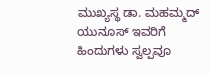ಮುಖ್ಯಸ್ಥ ಡಾ. ಮಹಮ್ಮದ್ ಯುನೂಸ್ ಇವರಿಗೆ ಹಿಂದುಗಳು ಸ್ವಲ್ಪವೂ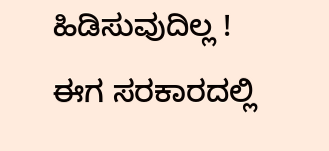ಹಿಡಿಸುವುದಿಲ್ಲ !
ಈಗ ಸರಕಾರದಲ್ಲಿ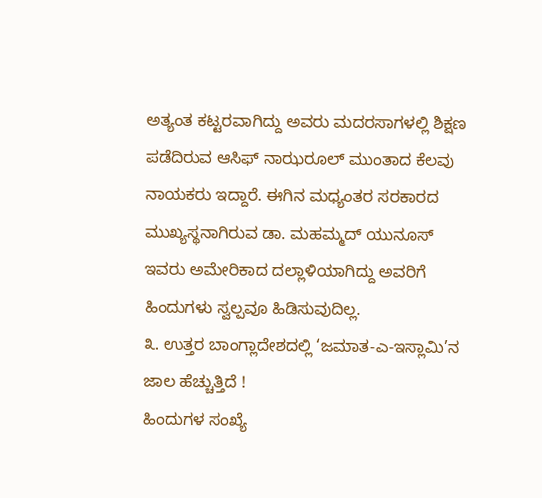ಅತ್ಯಂತ ಕಟ್ಟರವಾಗಿದ್ದು ಅವರು ಮದರಸಾಗಳಲ್ಲಿ ಶಿಕ್ಷಣ ಪಡೆದಿರುವ ಆಸಿಫ್ ನಾಝರೂಲ್ ಮುಂತಾದ ಕೆಲವು ನಾಯಕರು ಇದ್ದಾರೆ. ಈಗಿನ ಮಧ್ಯಂತರ ಸರಕಾರದ ಮುಖ್ಯಸ್ಥನಾಗಿರುವ ಡಾ. ಮಹಮ್ಮದ್ ಯುನೂಸ್ ಇವರು ಅಮೇರಿಕಾದ ದಲ್ಲಾಳಿಯಾಗಿದ್ದು ಅವರಿಗೆ ಹಿಂದುಗಳು ಸ್ವಲ್ಪವೂ ಹಿಡಿಸುವುದಿಲ್ಲ.
೩. ಉತ್ತರ ಬಾಂಗ್ಲಾದೇಶದಲ್ಲಿ ‘ಜಮಾತ-ಎ-ಇಸ್ಲಾಮಿ’ನ ಜಾಲ ಹೆಚ್ಚುತ್ತಿದೆ !
ಹಿಂದುಗಳ ಸಂಖ್ಯೆ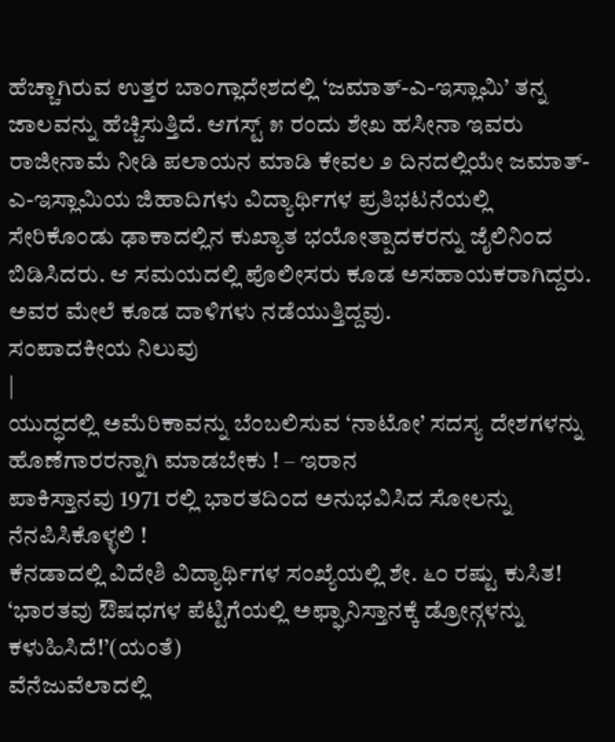ಹೆಚ್ಚಾಗಿರುವ ಉತ್ತರ ಬಾಂಗ್ಲಾದೇಶದಲ್ಲಿ ‘ಜಮಾತ್-ಎ-ಇಸ್ಲಾಮಿ’ ತನ್ನ ಜಾಲವನ್ನು ಹೆಚ್ಚಿಸುತ್ತಿದೆ. ಆಗಸ್ಟ್ ೫ ರಂದು ಶೇಖ ಹಸೀನಾ ಇವರು ರಾಜೀನಾಮೆ ನೀಡಿ ಪಲಾಯನ ಮಾಡಿ ಕೇವಲ ೨ ದಿನದಲ್ಲಿಯೇ ಜಮಾತ್-ಎ-ಇಸ್ಲಾಮಿಯ ಜಿಹಾದಿಗಳು ವಿದ್ಯಾರ್ಥಿಗಳ ಪ್ರತಿಭಟನೆಯಲ್ಲಿ ಸೇರಿಕೊಂಡು ಢಾಕಾದಲ್ಲಿನ ಕುಖ್ಯಾತ ಭಯೋತ್ಪಾದಕರನ್ನು ಜೈಲಿನಿಂದ ಬಿಡಿಸಿದರು. ಆ ಸಮಯದಲ್ಲಿ ಪೊಲೀಸರು ಕೂಡ ಅಸಹಾಯಕರಾಗಿದ್ದರು. ಅವರ ಮೇಲೆ ಕೂಡ ದಾಳಿಗಳು ನಡೆಯುತ್ತಿದ್ದವು.
ಸಂಪಾದಕೀಯ ನಿಲುವು
|
ಯುದ್ಧದಲ್ಲಿ ಅಮೆರಿಕಾವನ್ನು ಬೆಂಬಲಿಸುವ ‘ನಾಟೋ’ ಸದಸ್ಯ ದೇಶಗಳನ್ನು ಹೊಣೆಗಾರರನ್ನಾಗಿ ಮಾಡಬೇಕು ! – ಇರಾನ
ಪಾಕಿಸ್ತಾನವು 1971 ರಲ್ಲಿ ಭಾರತದಿಂದ ಅನುಭವಿಸಿದ ಸೋಲನ್ನು ನೆನಪಿಸಿಕೊಳ್ಳಲಿ !
ಕೆನಡಾದಲ್ಲಿ ವಿದೇಶಿ ವಿದ್ಯಾರ್ಥಿಗಳ ಸಂಖ್ಯೆಯಲ್ಲಿ ಶೇ. ೬೦ ರಷ್ಟು ಕುಸಿತ!
‘ಭಾರತವು ಔಷಧಗಳ ಪೆಟ್ಟಿಗೆಯಲ್ಲಿ ಅಫ್ಘಾನಿಸ್ತಾನಕ್ಕೆ ಡ್ರೋನ್ಗಳನ್ನು ಕಳುಹಿಸಿದೆ!’(ಯಂತೆ)
ವೆನೆಜುವೆಲಾದಲ್ಲಿ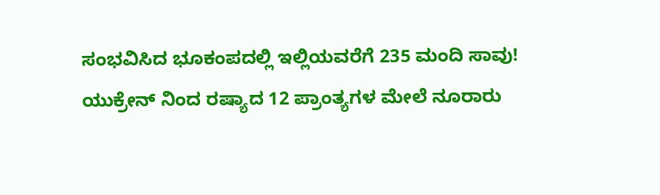ಸಂಭವಿಸಿದ ಭೂಕಂಪದಲ್ಲಿ ಇಲ್ಲಿಯವರೆಗೆ 235 ಮಂದಿ ಸಾವು!
ಯುಕ್ರೇನ್ ನಿಂದ ರಷ್ಯಾದ 12 ಪ್ರಾಂತ್ಯಗಳ ಮೇಲೆ ನೂರಾರು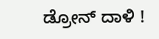ಡ್ರೋನ್ ದಾಳಿ !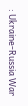: Ukraine-Russia War